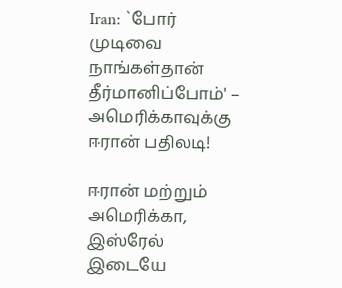Iran: `போர் முடிவை நாங்கள்தான் தீர்மானிப்போம்' – அமெரிக்காவுக்கு ஈரான் பதிலடி!

ஈரான் மற்றும் அமெரிக்கா, இஸ்ரேல் இடையே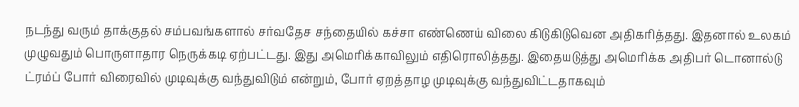நடந்து வரும் தாக்குதல் சம்பவங்களால் சர்வதேச சந்தையில் கச்சா எண்ணெய் விலை கிடுகிடுவென அதிகரித்தது. இதனால் உலகம் முழுவதும் பொருளாதார நெருக்கடி ஏற்பட்டது. இது அமெரிக்காவிலும் எதிரொலித்தது. இதையடுத்து அமெரிக்க அதிபர் டொனால்டு ட்ரம்ப் போர் விரைவில் முடிவுக்கு வந்துவிடும் என்றும், போர் ஏறத்தாழ முடிவுக்கு வந்துவிட்டதாகவும்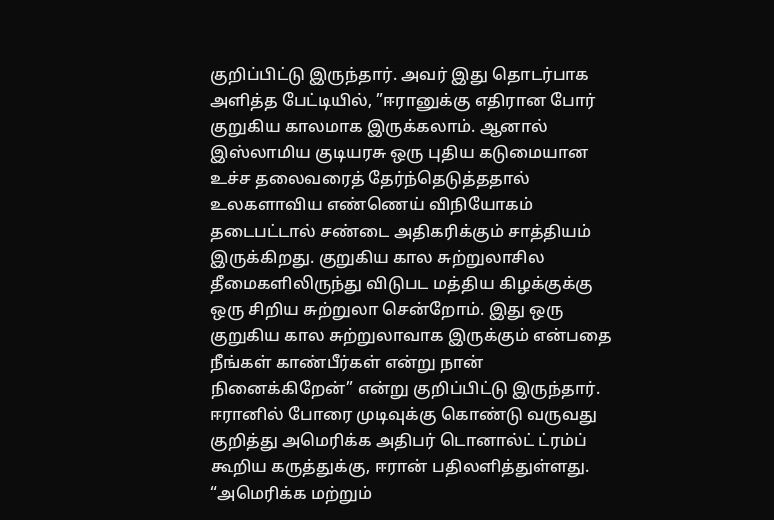குறிப்பிட்டு இருந்தார். அவர் இது தொடர்பாக அளித்த பேட்டியில், ”ஈரானுக்கு எதிரான போர் குறுகிய காலமாக இருக்கலாம். ஆனால் இஸ்லாமிய குடியரசு ஒரு புதிய கடுமையான உச்ச தலைவரைத் தேர்ந்தெடுத்ததால் உலகளாவிய எண்ணெய் விநியோகம் தடைபட்டால் சண்டை அதிகரிக்கும் சாத்தியம் இருக்கிறது. குறுகிய கால சுற்றுலாசில தீமைகளிலிருந்து விடுபட மத்திய கிழக்குக்கு ஒரு சிறிய சுற்றுலா சென்றோம். இது ஒரு குறுகிய கால சுற்றுலாவாக இருக்கும் என்பதை நீங்கள் காண்பீர்கள் என்று நான் நினைக்கிறேன்” என்று குறிப்பிட்டு இருந்தார். ஈரானில் போரை முடிவுக்கு கொண்டு வருவது குறித்து அமெரிக்க அதிபர் டொனால்ட் ட்ரம்ப் கூறிய கருத்துக்கு, ஈரான் பதிலளித்துள்ளது. “அமெரிக்க மற்றும்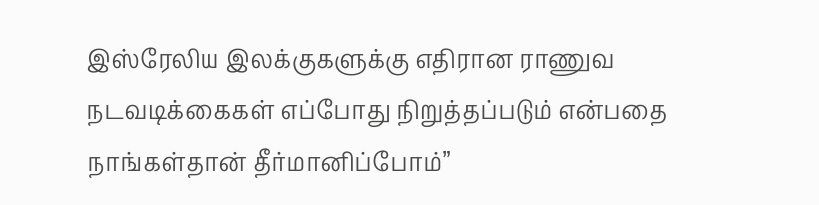இஸ்ரேலிய இலக்குகளுக்கு எதிரான ராணுவ நடவடிக்கைகள் எப்போது நிறுத்தப்படும் என்பதை நாங்கள்தான் தீர்மானிப்போம்”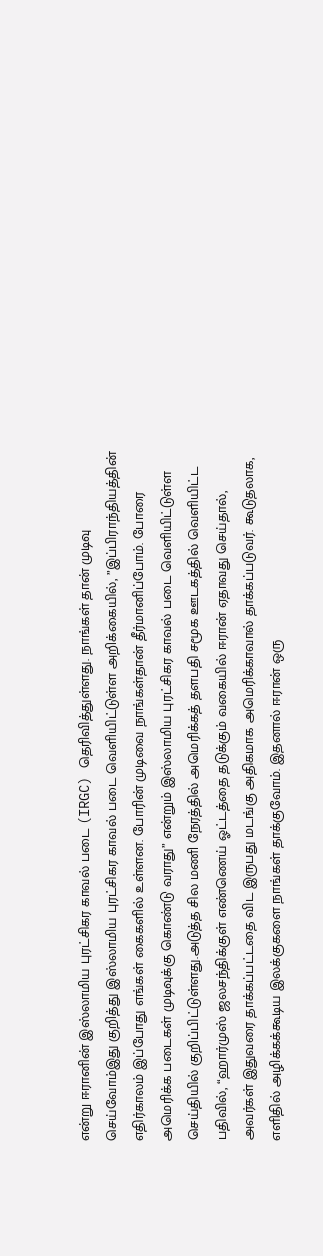என்று ஈரானின் இஸ்லாமிய புரட்சிகர காவல் படை (IRGC) தெரிவித்துள்ளது. நாங்கள் தான் முடிவு செய்வோம்இது குறித்து இஸ்லாமிய புரட்சிகர காவல் படை வெளியிட்டுள்ள அறிக்கையில், ”இப்பிராந்தியத்தின் எதிர்காலம் இப்போது எங்கள் கைகளில் உள்ளன. போரின் முடிவை நாங்கள்தான் தீர்மானிப்போம். போரை அமெரிக்க படைகள் முடிவுக்கு கொண்டு வராது” என்றும் இஸ்லாமிய புரட்சிகர காவல் படை வெளியிட்டுள்ள செய்தியில் குறிப்பிட்டுள்ளது.அடுத்த சில மணி நேரத்தில் அமெரிக்கத் தளபதி சமூக ஊடகத்தில் வெளியிட்ட பதிவில், “ஹார்முஸ் ஜலசந்திக்குள் எண்ணெய் ஓட்டத்தை தடுக்கும் வகையில் ஈரான் ஏதாவது செய்தால், அவர்கள் இதுவரை தாக்கப்பட்டதை விட இருபது மடங்கு அதிகமாக அமெரிக்காவால் தாக்கப்படுவர். கூடுதலாக, எளிதில் அழிக்கக்கூடிய இலக்குகளை நாங்கள் தாக்குவோம். இதனால் ஈரான் ஒரு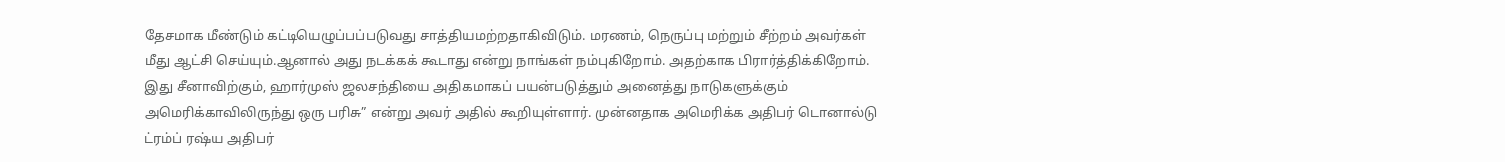தேசமாக மீண்டும் கட்டியெழுப்பப்படுவது சாத்தியமற்றதாகிவிடும். மரணம், நெருப்பு மற்றும் சீற்றம் அவர்கள் மீது ஆட்சி செய்யும்.ஆனால் அது நடக்கக் கூடாது என்று நாங்கள் நம்புகிறோம். அதற்காக பிரார்த்திக்கிறோம். இது சீனாவிற்கும், ஹார்முஸ் ஜலசந்தியை அதிகமாகப் பயன்படுத்தும் அனைத்து நாடுகளுக்கும் அமெரிக்காவிலிருந்து ஒரு பரிசு” என்று அவர் அதில் கூறியுள்ளார். முன்னதாக அமெரிக்க அதிபர் டொனால்டு ட்ரம்ப் ரஷ்ய அதிபர்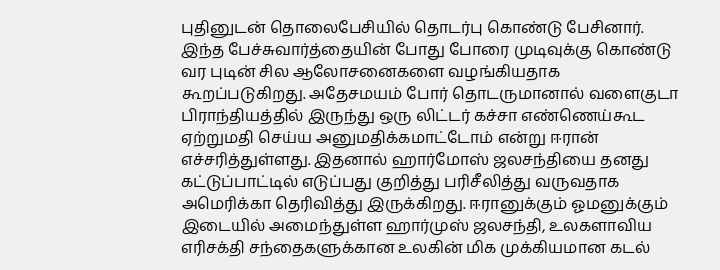புதினுடன் தொலைபேசியில் தொடர்பு கொண்டு பேசினார். இந்த பேச்சுவார்த்தையின் போது போரை முடிவுக்கு கொண்டு வர புடின் சில ஆலோசனைகளை வழங்கியதாக கூறப்படுகிறது. அதேசமயம் போர் தொடருமானால் வளைகுடா பிராந்தியத்தில் இருந்து ஒரு லிட்டர் கச்சா எண்ணெய்கூட ஏற்றுமதி செய்ய அனுமதிக்கமாட்டோம் என்று ஈரான் எச்சரித்துள்ளது. இதனால் ஹார்மோஸ் ஜலசந்தியை தனது கட்டுப்பாட்டில் எடுப்பது குறித்து பரிசீலித்து வருவதாக அமெரிக்கா தெரிவித்து இருக்கிறது. ஈரானுக்கும் ஓமனுக்கும் இடையில் அமைந்துள்ள ஹார்முஸ் ஜலசந்தி, உலகளாவிய எரிசக்தி சந்தைகளுக்கான உலகின் மிக முக்கியமான கடல்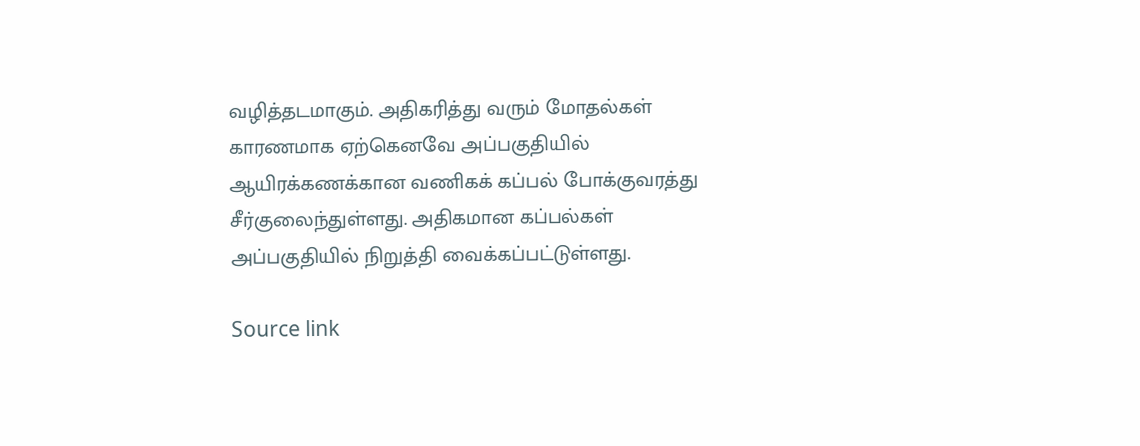வழித்தடமாகும். அதிகரித்து வரும் மோதல்கள் காரணமாக ஏற்கெனவே அப்பகுதியில் ஆயிரக்கணக்கான வணிகக் கப்பல் போக்குவரத்து சீர்குலைந்துள்ளது. அதிகமான கப்பல்கள் அப்பகுதியில் நிறுத்தி வைக்கப்பட்டுள்ளது.

Source link